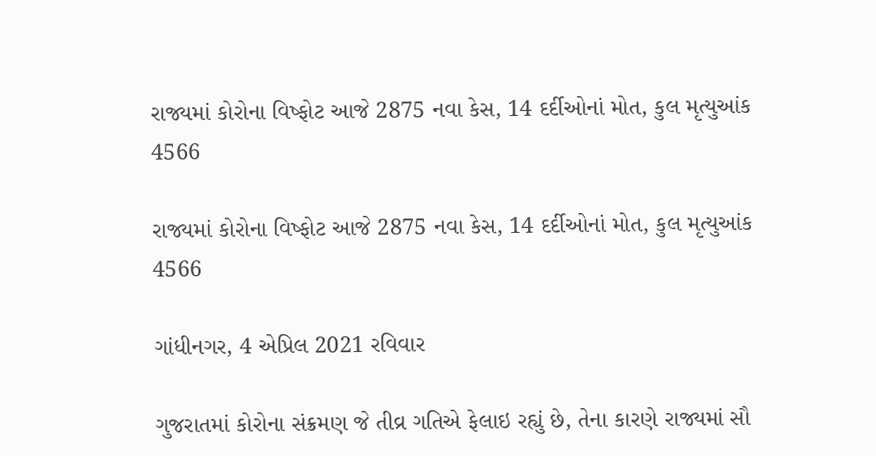રાજ્યમાં કોરોના વિષ્ફોટ આજે 2875 નવા કેસ, 14 દર્દીઓનાં મોત, કુલ મૃત્યુઆંક 4566

રાજ્યમાં કોરોના વિષ્ફોટ આજે 2875 નવા કેસ, 14 દર્દીઓનાં મોત, કુલ મૃત્યુઆંક 4566

ગાંધીનગર, 4 એપ્રિલ 2021 રવિવાર

ગુજરાતમાં કોરોના સંક્રમણ જે તીવ્ર ગતિએ ફેલાઇ રહ્યું છે, તેના કારણે રાજ્યમાં સૌ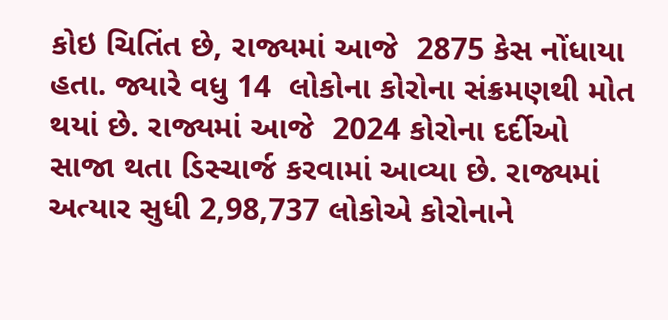કોઇ ચિતિંત છે, રાજ્યમાં આજે  2875 કેસ નોંધાયા હતા. જ્યારે વધુ 14  લોકોના કોરોના સંક્રમણથી મોત થયાં છે. રાજ્યમાં આજે  2024 કોરોના દર્દીઓ સાજા થતા ડિસ્ચાર્જ કરવામાં આવ્યા છે. રાજ્યમાં અત્યાર સુધી 2,98,737 લોકોએ કોરોનાને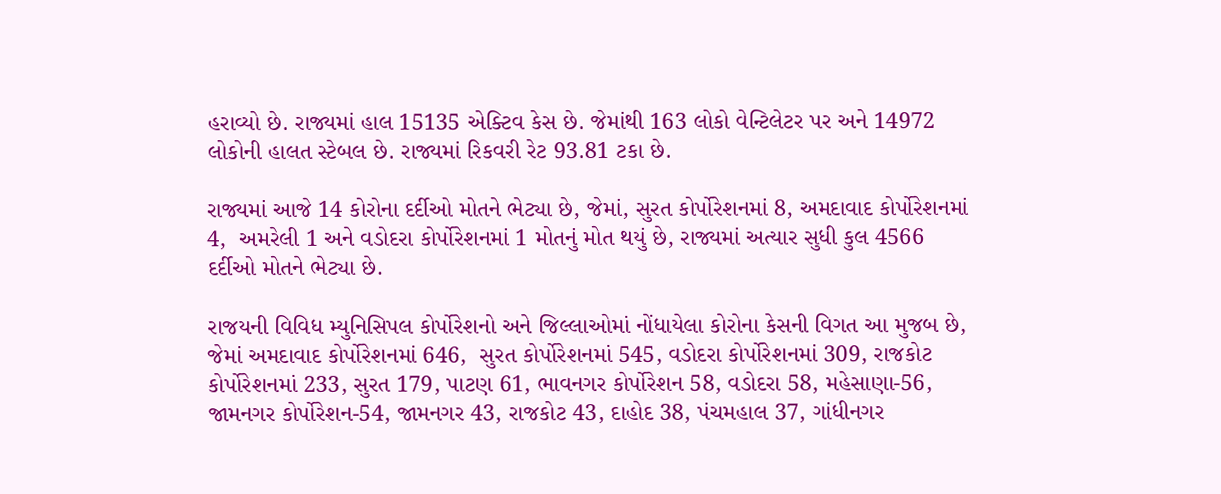હરાવ્યો છે. રાજ્યમાં હાલ 15135 એક્ટિવ કેસ છે. જેમાંથી 163 લોકો વેન્ટિલેટર પર અને 14972 લોકોની હાલત સ્ટેબલ છે. રાજ્યમાં રિકવરી રેટ 93.81 ટકા છે.

રાજ્યમાં આજે 14 કોરોના દર્દીઓ મોતને ભેટ્યા છે, જેમાં, સુરત કોર્પોરેશનમાં 8, અમદાવાદ કોર્પોરેશનમાં 4,  અમરેલી 1 અને વડોદરા કોર્પોરેશનમાં 1 મોતનું મોત થયું છે, રાજ્યમાં અત્યાર સુધી કુલ 4566 દર્દીઓ મોતને ભેટ્યા છે.

રાજયની વિવિધ મ્યુનિસિપલ કોર્પોરેશનો અને જિલ્લાઓમાં નોંધાયેલા કોરોના કેસની વિગત આ મુજબ છે, જેમાં અમદાવાદ કોર્પોરેશનમાં 646,  સુરત કોર્પોરેશનમાં 545, વડોદરા કોર્પોરેશનમાં 309, રાજકોટ  કોર્પોરેશનમાં 233, સુરત 179, પાટણ 61, ભાવનગર કોર્પોરેશન 58, વડોદરા 58, મહેસાણા-56, જામનગર કોર્પોરેશન-54, જામનગર 43, રાજકોટ 43, દાહોદ 38, પંચમહાલ 37, ગાંધીનગર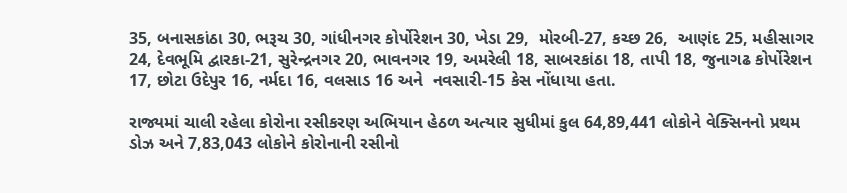35, બનાસકાંઠા 30, ભરૂચ 30, ગાંધીનગર કોર્પોરેશન 30, ખેડા 29,  મોરબી-27, કચ્છ 26,  આણંદ 25, મહીસાગર 24, દેવભૂમિ દ્વારકા-21, સુરેન્દ્રનગર 20, ભાવનગર 19, અમરેલી 18, સાબરકાંઠા 18, તાપી 18, જુનાગઢ કોર્પોરેશન 17, છોટા ઉદેપુર 16, નર્મદા 16, વલસાડ 16 અને  નવસારી-15 કેસ નોંધાયા હતા.

રાજ્યમાં ચાલી રહેલા કોરોના રસીકરણ અભિયાન હેઠળ અત્યાર સુધીમાં કુલ 64,89,441 લોકોને વેક્સિનનો પ્રથમ ડોઝ અને 7,83,043 લોકોને કોરોનાની રસીનો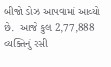બીજો ડોઝ આપવામાં આવ્યો છે.  આજે કુલ 2,77,888 વ્યક્તિનું રસી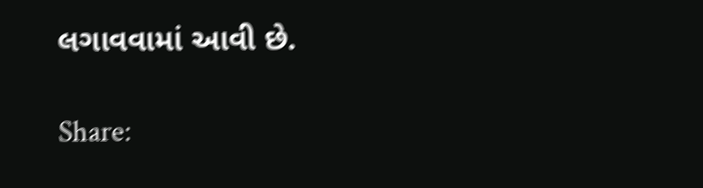લગાવવામાં આવી છે.

Share: